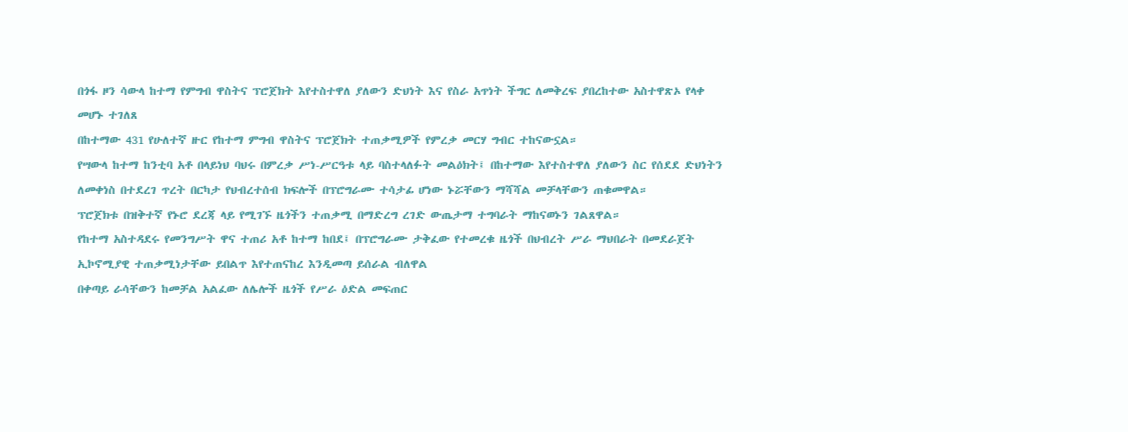በጎፋ ዞን ሳውላ ከተማ የምግብ ዋስትና ፕሮጀክት እየተስተዋለ ያለውን ድህነት እና የስራ አጥነት ችግር ለመቅረፍ ያበረከተው አስተዋጽኦ የላቀ መሆኑ ተገለጸ
በከተማው 431 የሁለተኛ ዙር የከተማ ምግብ ዋስትና ፕሮጀክት ተጠቃሚዎች የምረቃ መርሃ ግብር ተከናውኗል።
የሣውላ ከተማ ከንቲባ አቶ በላይነህ ባህሩ በምረቃ ሥነ-ሥርዓቱ ላይ ባስተላለፉት መልዕክት፤ በከተማው እየተስተዋለ ያለውን ስር የሰደደ ድህነትን ለመቀነስ በተደረገ ጥረት በርካታ የህብረተሰብ ክፍሎች በፕሮግራሙ ተሳታፊ ሆነው ኑሯቸውን ማሻሻል መቻላቸውን ጠቁመዋል።
ፕሮጀክቱ በዝቅተኛ የኑሮ ደረጃ ላይ የሚገኙ ዜጎችን ተጠቃሚ በማድረግ ረገድ ውጤታማ ተግባራት ማከናወኑን ገልጸዋል።
የከተማ አስተዳደሩ የመንግሥት ዋና ተጠሪ አቶ ከተማ ከበደ፤ በፕሮግራሙ ታቅፈው የተመረቁ ዜጎች በህብረት ሥራ ማህበራት በመደራጀት ኢኮኖሚያዊ ተጠቃሚነታቸው ይበልጥ እየተጠናከረ እንዲመጣ ይሰራል ብለዋል
በቀጣይ ራሳቸውን ከመቻል አልፈው ለሌሎች ዜጎች የሥራ ዕድል መፍጠር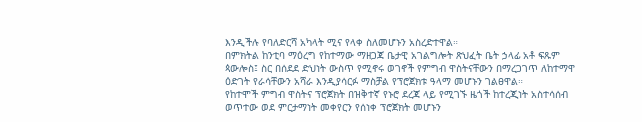እንዲችሉ የባለድርሻ አካላት ሚና የላቀ ስለመሆኑን አስረድተዋል።
በምክትል ከንቲባ ማዕረግ የከተማው ማዘጋጃ ቤታዊ አገልግሎት ጽህፈት ቤት ኃላፊ አቶ ፍጹም ጳውሎስ፤ ስር በሰደደ ድህነት ውስጥ የሚኖሩ ወገኖች የምግብ ዋስትናቸውን በማረጋገጥ ለከተማዋ ዕድገት የራሳቸውን አሻራ እንዲያሳርፉ ማስቻል የፕሮጀክቱ ዓላማ መሆኑን ገልፀዋል።
የከተሞች ምግብ ዋስትና ፕሮጀክት በዝቅተኛ የኑሮ ደረጃ ላይ የሚገኙ ዜጎች ከተረጂነት አስተሳሰብ ወጥተው ወደ ምርታማነት መቀየርን የሰነቀ ፕሮጀክት መሆኑን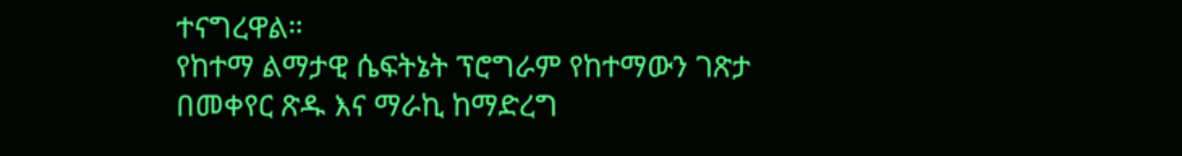ተናግረዋል።
የከተማ ልማታዊ ሴፍትኔት ፕሮግራም የከተማውን ገጽታ በመቀየር ጽዱ እና ማራኪ ከማድረግ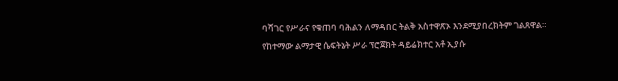ባሻገር የሥራና የቁጠባ ባሕልን ለማዳበር ትልቅ አስተዋጽኦ እንደሚያበረክትም ገልጸዋል።
የከተማው ልማታዊ ሴፍትኔት ሥራ ፕሮጀክት ዳይሬክተር አቶ ኢያሱ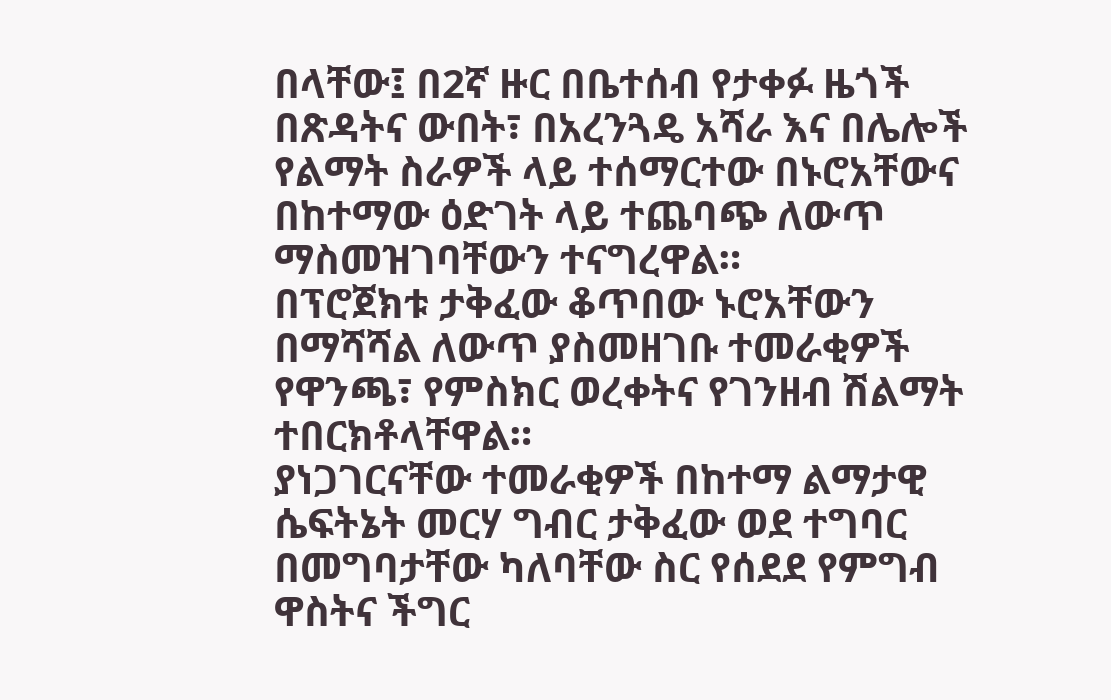በላቸው፤ በ2ኛ ዙር በቤተሰብ የታቀፉ ዜጎች በጽዳትና ውበት፣ በአረንጓዴ አሻራ እና በሌሎች የልማት ስራዎች ላይ ተሰማርተው በኑሮአቸውና በከተማው ዕድገት ላይ ተጨባጭ ለውጥ ማስመዝገባቸውን ተናግረዋል።
በፕሮጀክቱ ታቅፈው ቆጥበው ኑሮአቸውን በማሻሻል ለውጥ ያስመዘገቡ ተመራቂዎች የዋንጫ፣ የምስክር ወረቀትና የገንዘብ ሽልማት ተበርክቶላቸዋል።
ያነጋገርናቸው ተመራቂዎች በከተማ ልማታዊ ሴፍትኔት መርሃ ግብር ታቅፈው ወደ ተግባር በመግባታቸው ካለባቸው ስር የሰደደ የምግብ ዋስትና ችግር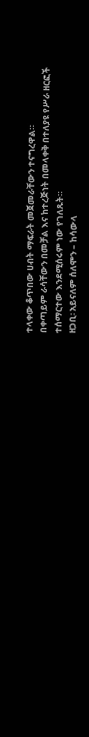ተላቀው ቆጥበው ሀብት ማፍራት መጀመራቸውን ተናግረዋል።
በቀጣይም ራሳቸውን በመቻል እና ከተረጅነት በመላቀቅ በተለያዩ የሥራ ዘርፎች ተሰማርተው እንደሚሰሩም ነው የገለጹት።
ዘጋቢ፡ አይናለም ሰለሞን – ከሳውላ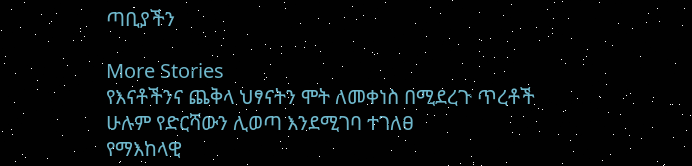ጣቢያችን

More Stories
የእናቶችንና ጨቅላ ህፃናትን ሞት ለመቀነስ በሚደረጉ ጥረቶች ሁሉም የድርሻውን ሊወጣ እንደሚገባ ተገለፀ
የማእከላዊ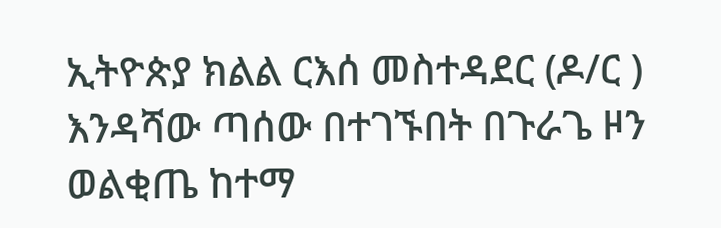ኢትዮጵያ ክልል ርእሰ መስተዳደር (ዶ/ር ) እንዳሻው ጣሰው በተገኙበት በጉራጌ ዞን ወልቂጤ ከተማ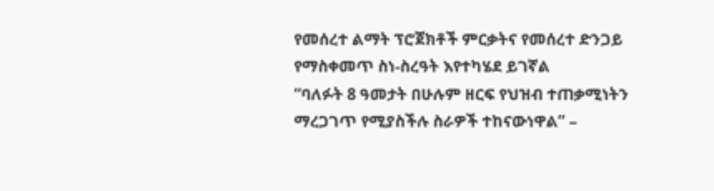የመሰረተ ልማት ፕሮጀክቶች ምርቃትና የመሰረተ ድንጋይ የማስቀመጥ ስነ-ስረዓት እየተካሄደ ይገኛል
“ባለፉት 8 ዓመታት በሁሉም ዘርፍ የህዝብ ተጠቃሚነትን ማረጋገጥ የሚያስችሉ ስራዎች ተከናውነዋል” –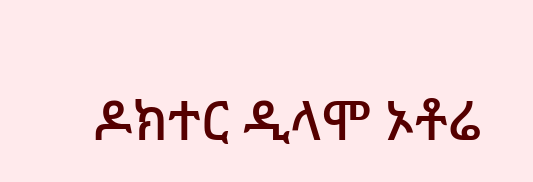ዶክተር ዲላሞ ኦቶሬ